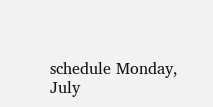schedule Monday, July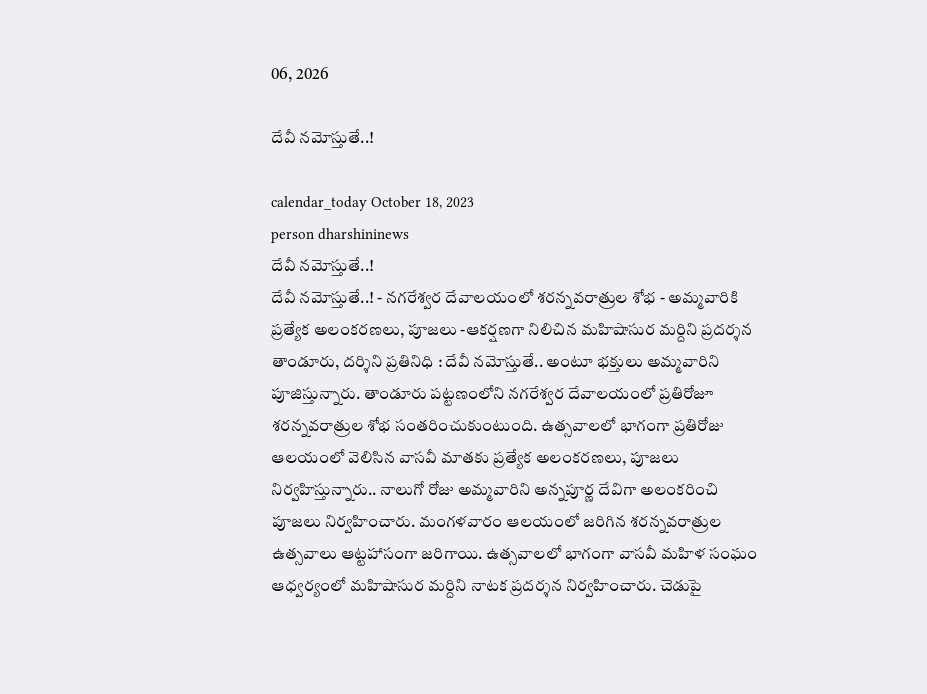06, 2026

దేవీ నమోస్తుతే..!

calendar_today October 18, 2023
person dharshininews
దేవీ నమోస్తుతే..!
దేవీ నమోస్తుతే..! - నగరేశ్వర దేవాలయంలో శరన్నవరాత్రుల శోభ - అమ్మవారికి ప్రత్యేక అలంకరణలు, పూజలు -ఆకర్షణగా నిలిచిన మహిషాసుర మర్దిని ప్రదర్శన తాండూరు, దర్శిని ప్రతినిధి : దేవీ నమోస్తుతే.. అంటూ భక్తులు అమ్మవారిని పూజిస్తున్నారు. తాండూరు పట్టణంలోని నగరేశ్వర దేవాలయంలో ప్రతిరోజూ శరన్నవరాత్రుల శోభ సంతరించుకుంటుంది. ఉత్సవాలలో భాగంగా ప్రతిరోజు ఆలయంలో వెలిసిన వాసవీ మాతకు ప్రత్యేక అలంకరణలు, పూజలు నిర్వహిస్తున్నారు.. నాలుగో రోజు అమ్మవారిని అన్నపూర్ణ దేవిగా అలంకరించి పూజలు నిర్వహించారు. మంగళవారం ఆలయంలో జరిగిన శరన్నవరాత్రుల ఉత్సవాలు ఆట్టహాసంగా జరిగాయి. ఉత్సవాలలో భాగంగా వాసవీ మహిళ సంఘం ఆధ్వర్యంలో మహిషాసుర మర్దిని నాటక ప్రదర్శన నిర్వహించారు. చెడుపై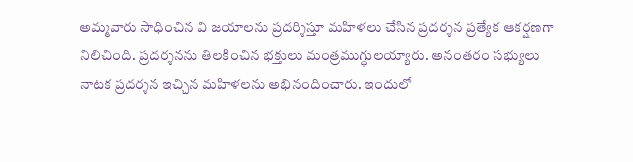అమ్మవారు సాధించిన వి జయాలను ప్రదర్శిస్తూ మహిళలు చేసిన ప్రదర్శన ప్రత్యేక ఆకర్షణగా నిలిచింది. ప్రదర్శనను తిలకించిన భక్తులు మంత్రముగ్ధులయ్యారు. అనంతరం సభ్యులు నాటక ప్రదర్శన ఇచ్చిన మహిళలను అభినందించారు. ఇందులో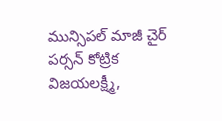మున్సిపల్ మాజీ చైర్ పర్సన్ కోట్రిక విజయలక్ష్మీ,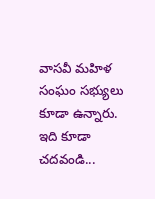వాసవీ మహిళ సంఘం సభ్యులు కూడా ఉన్నారు. ఇది కూడా చదవండి...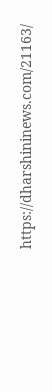https://dharshininews.com/21163/